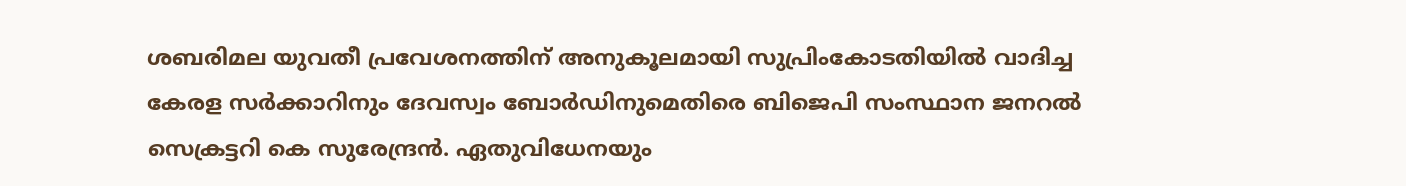ശബരിമല യുവതീ പ്രവേശനത്തിന് അനുകൂലമായി സുപ്രിംകോടതിയില്‍ വാദിച്ച  കേരള സര്‍ക്കാറിനും ദേവസ്വം ബോര്‍ഡിനുമെതിരെ ബിജെപി സംസ്ഥാന ജനറല്‍ സെക്രട്ടറി കെ സുരേന്ദ്രന്‍. ഏതുവിധേനയും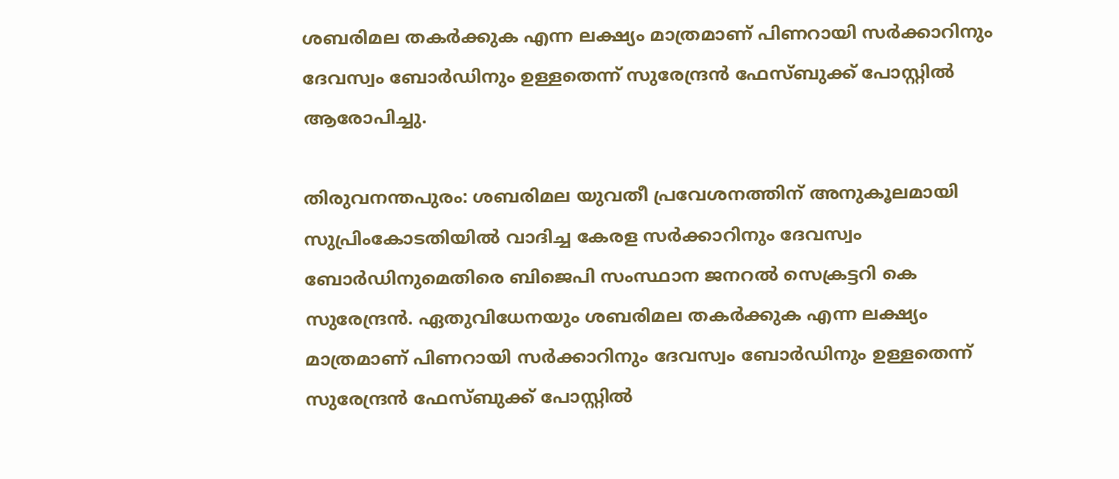ശബരിമല തകര്‍ക്കുക എന്ന ലക്ഷ്യം മാത്രമാണ് പിണറായി സര്‍ക്കാറിനും ദേവസ്വം ബോര്‍ഡിനും ഉള്ളതെന്ന് സുരേന്ദ്രന്‍ ഫേസ്ബുക്ക് പോസ്റ്റില്‍ ആരോപിച്ചു.

തിരുവനന്തപുരം: ശബരിമല യുവതീ പ്രവേശനത്തിന് അനുകൂലമായി സുപ്രിംകോടതിയില്‍ വാദിച്ച കേരള സര്‍ക്കാറിനും ദേവസ്വം ബോര്‍ഡിനുമെതിരെ ബിജെപി സംസ്ഥാന ജനറല്‍ സെക്രട്ടറി കെ സുരേന്ദ്രന്‍. ഏതുവിധേനയും ശബരിമല തകര്‍ക്കുക എന്ന ലക്ഷ്യം മാത്രമാണ് പിണറായി സര്‍ക്കാറിനും ദേവസ്വം ബോര്‍ഡിനും ഉള്ളതെന്ന് സുരേന്ദ്രന്‍ ഫേസ്ബുക്ക് പോസ്റ്റില്‍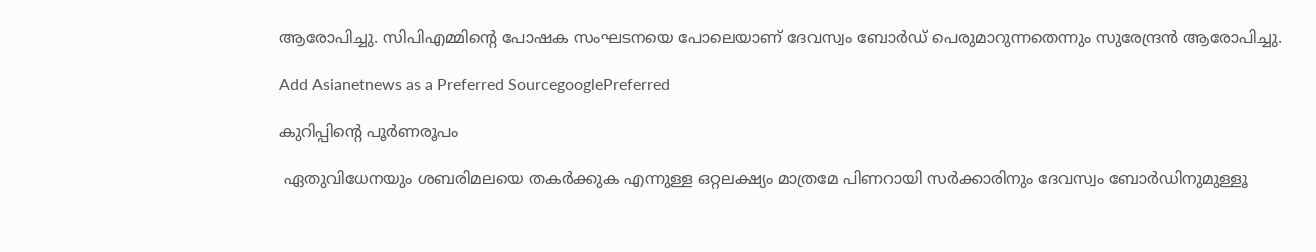ആരോപിച്ചു. സിപിഎമ്മിന്‍റെ പോഷക സംഘടനയെ പോലെയാണ് ദേവസ്വം ബോര്‍ഡ് പെരുമാറുന്നതെന്നും സുരേന്ദ്രന്‍ ആരോപിച്ചു.

Add Asianetnews as a Preferred SourcegooglePreferred

കുറിപ്പിന്‍റെ പൂര്‍ണരൂപം

 ഏതുവിധേനയും ശബരിമലയെ തകർക്കുക എന്നുള്ള ഒറ്റലക്ഷ്യം മാത്രമേ പിണറായി സർക്കാരിനും ദേവസ്വം ബോർഡിനുമുള്ളൂ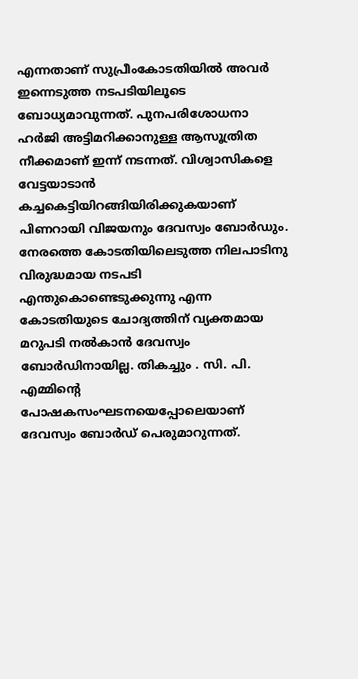എന്നതാണ് സുപ്രീംകോടതിയിൽ അവർ ഇന്നെടുത്ത നടപടിയിലൂടെ ബോധ്യമാവുന്നത്. പുനപരിശോധനാ ഹർജി അട്ടിമറിക്കാനുള്ള ആസൂത്രിത നീക്കമാണ് ഇന്ന് നടന്നത്. വിശ്വാസികളെ വേട്ടയാടാന്‍ കച്ചകെട്ടിയിറങ്ങിയിരിക്കുകയാണ് പിണറായി വിജയനും ദേവസ്വം ബോർഡും. നേരത്തെ കോടതിയിലെടുത്ത നിലപാടിനു വിരുദ്ധമായ നടപടി എന്തുകൊണ്ടെടുക്കുന്നു എന്ന കോടതിയുടെ ചോദ്യത്തിന് വ്യക്തമായ മറുപടി നൽകാൻ ദേവസ്വം ബോർഡിനായില്ല. തികച്ചും . സി. പി. എമ്മിന്റെ പോഷകസംഘടനയെപ്പോലെയാണ് ദേവസ്വം ബോർഡ് പെരുമാറുന്നത്.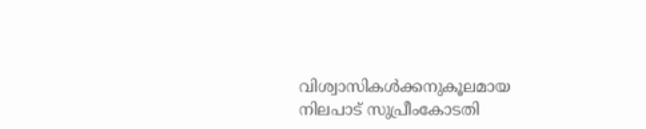വിശ്വാസികൾക്കനുകൂലമായ നിലപാട് സുപ്രീംകോടതി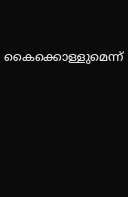കൈക്കൊള്ളുമെന്ന്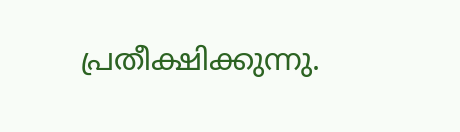പ്രതീക്ഷിക്കുന്നു.